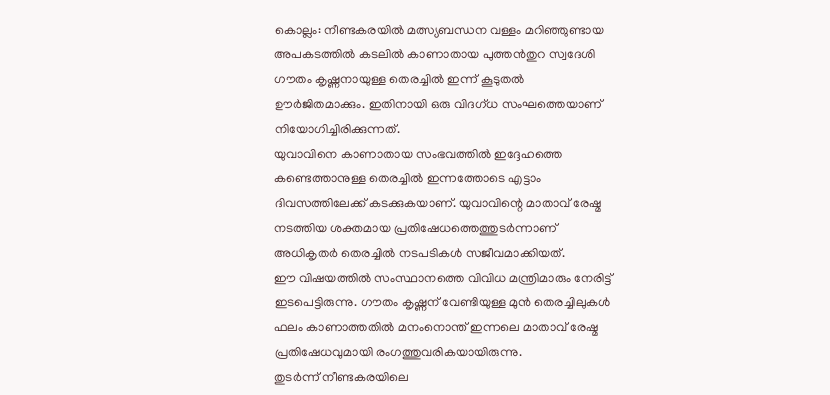കൊല്ലം: നീണ്ടകരയിൽ മത്സ്യബന്ധന വള്ളം മറിഞ്ഞുണ്ടായ അപകടത്തിൽ കടലിൽ കാണാതായ പുത്തൻതുറ സ്വദേശി ഗൗതം കൃഷ്ണനായുള്ള തെരച്ചിൽ ഇന്ന് കൂടുതൽ ഊർജിതമാക്കും. ഇതിനായി ഒരു വിദഗ്ധ സംഘത്തെയാണ് നിയോഗിച്ചിരിക്കുന്നത്.
യുവാവിനെ കാണാതായ സംഭവത്തിൽ ഇദ്ദേഹത്തെ കണ്ടെത്താനുള്ള തെരച്ചിൽ ഇന്നത്തോടെ എട്ടാം ദിവസത്തിലേക്ക് കടക്കുകയാണ്. യുവാവിന്റെ മാതാവ് രേഷ്മ നടത്തിയ ശക്തമായ പ്രതിഷേധത്തെത്തുടർന്നാണ് അധികൃതർ തെരച്ചിൽ നടപടികൾ സജീവമാക്കിയത്.
ഈ വിഷയത്തിൽ സംസ്ഥാനത്തെ വിവിധ മന്ത്രിമാരും നേരിട്ട് ഇടപെട്ടിരുന്നു. ഗൗതം കൃഷ്ണന് വേണ്ടിയുള്ള മുൻ തെരച്ചിലുകൾ ഫലം കാണാത്തതിൽ മനംനൊന്ത് ഇന്നലെ മാതാവ് രേഷ്മ പ്രതിഷേധവുമായി രംഗത്തുവരികയായിരുന്നു.
തുടർന്ന് നീണ്ടകരയിലെ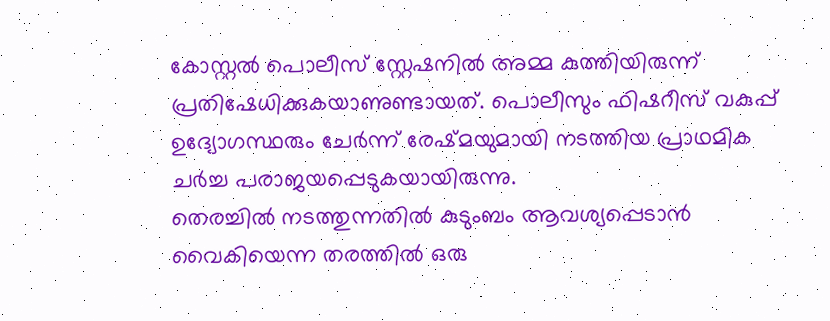കോസ്റ്റൽ പൊലീസ് സ്റ്റേഷനിൽ അമ്മ കുത്തിയിരുന്ന് പ്രതിഷേധിക്കുകയാണുണ്ടായത്. പൊലീസും ഫിഷറീസ് വകുപ്പ് ഉദ്യോഗസ്ഥരും ചേർന്ന് രേഷ്മയുമായി നടത്തിയ പ്രാഥമിക ചർച്ച പരാജയപ്പെടുകയായിരുന്നു.
തെരച്ചിൽ നടത്തുന്നതിൽ കുടുംബം ആവശ്യപ്പെടാൻ വൈകിയെന്ന തരത്തിൽ ഒരു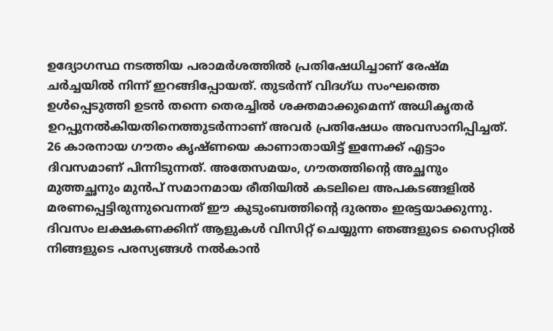ഉദ്യോഗസ്ഥ നടത്തിയ പരാമർശത്തിൽ പ്രതിഷേധിച്ചാണ് രേഷ്മ ചർച്ചയിൽ നിന്ന് ഇറങ്ങിപ്പോയത്. തുടർന്ന് വിദഗ്ധ സംഘത്തെ ഉൾപ്പെടുത്തി ഉടൻ തന്നെ തെരച്ചിൽ ശക്തമാക്കുമെന്ന് അധികൃതർ ഉറപ്പുനൽകിയതിനെത്തുടർന്നാണ് അവർ പ്രതിഷേധം അവസാനിപ്പിച്ചത്.
26 കാരനായ ഗൗതം കൃഷ്ണയെ കാണാതായിട്ട് ഇന്നേക്ക് എട്ടാം ദിവസമാണ് പിന്നിടുന്നത്. അതേസമയം, ഗൗതത്തിന്റെ അച്ഛനും മുത്തച്ഛനും മുൻപ് സമാനമായ രീതിയിൽ കടലിലെ അപകടങ്ങളിൽ മരണപ്പെട്ടിരുന്നുവെന്നത് ഈ കുടുംബത്തിന്റെ ദുരന്തം ഇരട്ടയാക്കുന്നു.
ദിവസം ലക്ഷകണക്കിന് ആളുകൾ വിസിറ്റ് ചെയ്യുന്ന ഞങ്ങളുടെ സൈറ്റിൽ നിങ്ങളുടെ പരസ്യങ്ങൾ നൽകാൻ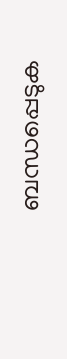ബന്ധപ്പെടുക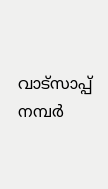വാട്സാപ്പ് നമ്പർ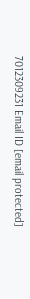7012309231 Email ID [email protected]